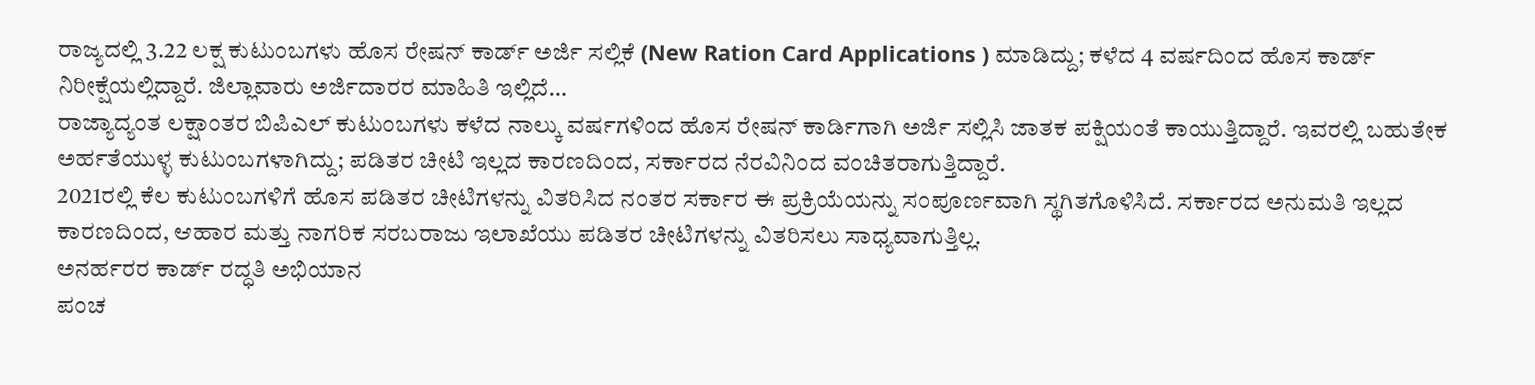ರಾಜ್ಯದಲ್ಲಿ 3.22 ಲಕ್ಷ ಕುಟುಂಬಗಳು ಹೊಸ ರೇಷನ್ ಕಾರ್ಡ್ ಅರ್ಜಿ ಸಲ್ಲಿಕೆ (New Ration Card Applications ) ಮಾಡಿದ್ದು; ಕಳೆದ 4 ವರ್ಷದಿಂದ ಹೊಸ ಕಾರ್ಡ್ ನಿರೀಕ್ಷೆಯಲ್ಲಿದ್ದಾರೆ. ಜಿಲ್ಲಾವಾರು ಅರ್ಜಿದಾರರ ಮಾಹಿತಿ ಇಲ್ಲಿದೆ…
ರಾಜ್ಯಾದ್ಯಂತ ಲಕ್ಷಾಂತರ ಬಿಪಿಎಲ್ ಕುಟುಂಬಗಳು ಕಳೆದ ನಾಲ್ಕು ವರ್ಷಗಳಿಂದ ಹೊಸ ರೇಷನ್ ಕಾರ್ಡಿಗಾಗಿ ಅರ್ಜಿ ಸಲ್ಲಿಸಿ ಜಾತಕ ಪಕ್ಷಿಯಂತೆ ಕಾಯುತ್ತಿದ್ದಾರೆ. ಇವರಲ್ಲಿ ಬಹುತೇಕ ಅರ್ಹತೆಯುಳ್ಳ ಕುಟುಂಬಗಳಾಗಿದ್ದು; ಪಡಿತರ ಚೀಟಿ ಇಲ್ಲದ ಕಾರಣದಿಂದ, ಸರ್ಕಾರದ ನೆರವಿನಿಂದ ವಂಚಿತರಾಗುತ್ತಿದ್ದಾರೆ.
2021ರಲ್ಲಿ ಕೆಲ ಕುಟುಂಬಗಳಿಗೆ ಹೊಸ ಪಡಿತರ ಚೀಟಿಗಳನ್ನು ವಿತರಿಸಿದ ನಂತರ ಸರ್ಕಾರ ಈ ಪ್ರಕ್ರಿಯೆಯನ್ನು ಸಂಪೂರ್ಣವಾಗಿ ಸ್ಥಗಿತಗೊಳಿಸಿದೆ. ಸರ್ಕಾರದ ಅನುಮತಿ ಇಲ್ಲದ ಕಾರಣದಿಂದ, ಆಹಾರ ಮತ್ತು ನಾಗರಿಕ ಸರಬರಾಜು ಇಲಾಖೆಯು ಪಡಿತರ ಚೀಟಿಗಳನ್ನು ವಿತರಿಸಲು ಸಾಧ್ಯವಾಗುತ್ತಿಲ್ಲ.
ಅನರ್ಹರರ ಕಾರ್ಡ್ ರದ್ಧತಿ ಅಭಿಯಾನ
ಪಂಚ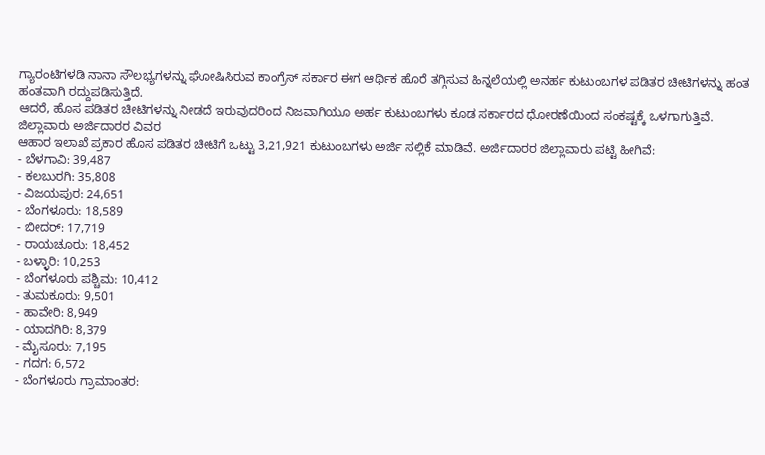ಗ್ಯಾರಂಟಿಗಳಡಿ ನಾನಾ ಸೌಲಭ್ಯಗಳನ್ನು ಘೋಷಿಸಿರುವ ಕಾಂಗ್ರೆಸ್ ಸರ್ಕಾರ ಈಗ ಆರ್ಥಿಕ ಹೊರೆ ತಗ್ಗಿಸುವ ಹಿನ್ನಲೆಯಲ್ಲಿ ಅನರ್ಹ ಕುಟುಂಬಗಳ ಪಡಿತರ ಚೀಟಿಗಳನ್ನು ಹಂತ ಹಂತವಾಗಿ ರದ್ದುಪಡಿಸುತ್ತಿದೆ.
ಆದರೆ, ಹೊಸ ಪಡಿತರ ಚೀಟಿಗಳನ್ನು ನೀಡದೆ ಇರುವುದರಿಂದ ನಿಜವಾಗಿಯೂ ಅರ್ಹ ಕುಟುಂಬಗಳು ಕೂಡ ಸರ್ಕಾರದ ಧೋರಣೆಯಿಂದ ಸಂಕಷ್ಟಕ್ಕೆ ಒಳಗಾಗುತ್ತಿವೆ.
ಜಿಲ್ಲಾವಾರು ಅರ್ಜಿದಾರರ ವಿವರ
ಆಹಾರ ಇಲಾಖೆ ಪ್ರಕಾರ ಹೊಸ ಪಡಿತರ ಚೀಟಿಗೆ ಒಟ್ಟು 3,21,921 ಕುಟುಂಬಗಳು ಅರ್ಜಿ ಸಲ್ಲಿಕೆ ಮಾಡಿವೆ. ಅರ್ಜಿದಾರರ ಜಿಲ್ಲಾವಾರು ಪಟ್ಟಿ ಹೀಗಿವೆ:
- ಬೆಳಗಾವಿ: 39,487
- ಕಲಬುರಗಿ: 35,808
- ವಿಜಯಪುರ: 24,651
- ಬೆಂಗಳೂರು: 18,589
- ಬೀದರ್: 17,719
- ರಾಯಚೂರು: 18,452
- ಬಳ್ಳಾರಿ: 10,253
- ಬೆಂಗಳೂರು ಪಶ್ಚಿಮ: 10,412
- ತುಮಕೂರು: 9,501
- ಹಾವೇರಿ: 8,949
- ಯಾದಗಿರಿ: 8,379
- ಮೈಸೂರು: 7,195
- ಗದಗ: 6,572
- ಬೆಂಗಳೂರು ಗ್ರಾಮಾಂತರ: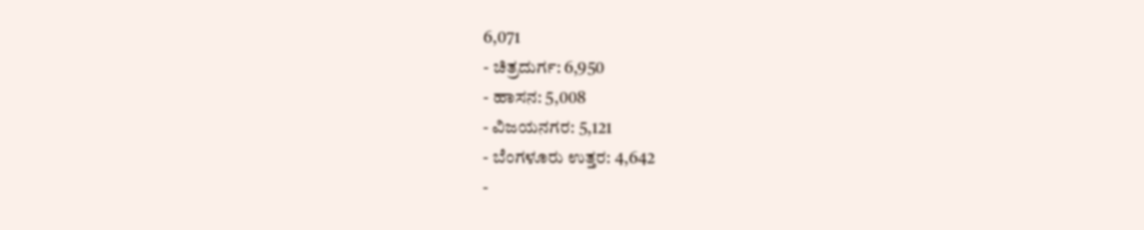6,071
- ಚಿತ್ರದುರ್ಗ: 6,950
- ಹಾಸನ: 5,008
- ವಿಜಯನಗರ: 5,121
- ಬೆಂಗಳೂರು ಉತ್ತರ: 4,642
-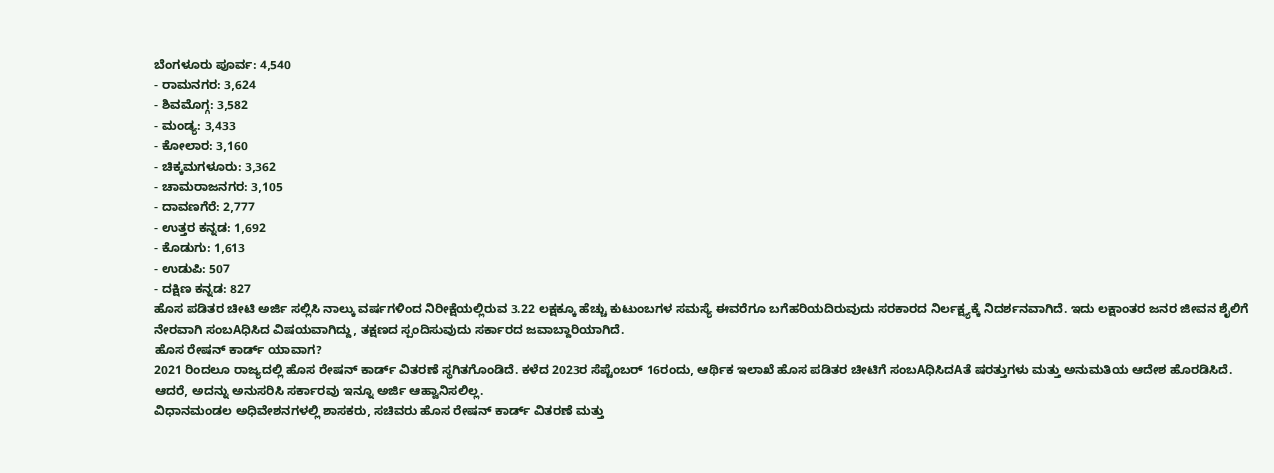ಬೆಂಗಳೂರು ಪೂರ್ವ: 4,540
- ರಾಮನಗರ: 3,624
- ಶಿವಮೊಗ್ಗ: 3,582
- ಮಂಡ್ಯ: 3,433
- ಕೋಲಾರ: 3,160
- ಚಿಕ್ಕಮಗಳೂರು: 3,362
- ಚಾಮರಾಜನಗರ: 3,105
- ದಾವಣಗೆರೆ: 2,777
- ಉತ್ತರ ಕನ್ನಡ: 1,692
- ಕೊಡುಗು: 1,613
- ಉಡುಪಿ: 507
- ದಕ್ಷಿಣ ಕನ್ನಡ: 827
ಹೊಸ ಪಡಿತರ ಚೀಟಿ ಅರ್ಜಿ ಸಲ್ಲಿಸಿ ನಾಲ್ಕು ವರ್ಷಗಳಿಂದ ನಿರೀಕ್ಷೆಯಲ್ಲಿರುವ 3.22 ಲಕ್ಷಕ್ಕೂ ಹೆಚ್ಚು ಕುಟುಂಬಗಳ ಸಮಸ್ಯೆ ಈವರೆಗೂ ಬಗೆಹರಿಯದಿರುವುದು ಸರಕಾರದ ನಿರ್ಲಕ್ಷ್ಯಕ್ಕೆ ನಿದರ್ಶನವಾಗಿದೆ. ಇದು ಲಕ್ಷಾಂತರ ಜನರ ಜೀವನ ಶೈಲಿಗೆ ನೇರವಾಗಿ ಸಂಬAಧಿಸಿದ ವಿಷಯವಾಗಿದ್ದು, ತಕ್ಷಣದ ಸ್ಪಂದಿಸುವುದು ಸರ್ಕಾರದ ಜವಾಬ್ದಾರಿಯಾಗಿದೆ.
ಹೊಸ ರೇಷನ್ ಕಾರ್ಡ್ ಯಾವಾಗ?
2021 ರಿಂದಲೂ ರಾಜ್ಯದಲ್ಲಿ ಹೊಸ ರೇಷನ್ ಕಾರ್ಡ್ ವಿತರಣೆ ಸ್ಥಗಿತಗೊಂಡಿದೆ. ಕಳೆದ 2023ರ ಸೆಪ್ಟೆಂಬರ್ 16ರಂದು, ಆರ್ಥಿಕ ಇಲಾಖೆ ಹೊಸ ಪಡಿತರ ಚೀಟಿಗೆ ಸಂಬAಧಿಸಿದAತೆ ಷರತ್ತುಗಳು ಮತ್ತು ಅನುಮತಿಯ ಆದೇಶ ಹೊರಡಿಸಿದೆ. ಆದರೆ, ಅದನ್ನು ಅನುಸರಿಸಿ ಸರ್ಕಾರವು ಇನ್ನೂ ಅರ್ಜಿ ಆಹ್ವಾನಿಸಲಿಲ್ಲ.
ವಿಧಾನಮಂಡಲ ಅಧಿವೇಶನಗಳಲ್ಲಿ ಶಾಸಕರು, ಸಚಿವರು ಹೊಸ ರೇಷನ್ ಕಾರ್ಡ್ ವಿತರಣೆ ಮತ್ತು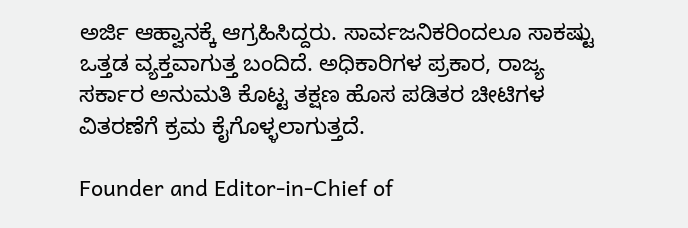ಅರ್ಜಿ ಆಹ್ವಾನಕ್ಕೆ ಆಗ್ರಹಿಸಿದ್ದರು. ಸಾರ್ವಜನಿಕರಿಂದಲೂ ಸಾಕಷ್ಟು ಒತ್ತಡ ವ್ಯಕ್ತವಾಗುತ್ತ ಬಂದಿದೆ. ಅಧಿಕಾರಿಗಳ ಪ್ರಕಾರ, ರಾಜ್ಯ ಸರ್ಕಾರ ಅನುಮತಿ ಕೊಟ್ಟ ತಕ್ಷಣ ಹೊಸ ಪಡಿತರ ಚೀಟಿಗಳ ವಿತರಣೆಗೆ ಕ್ರಮ ಕೈಗೊಳ್ಳಲಾಗುತ್ತದೆ.

Founder and Editor-in-Chief of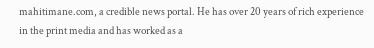mahitimane.com, a credible news portal. He has over 20 years of rich experience in the print media and has worked as a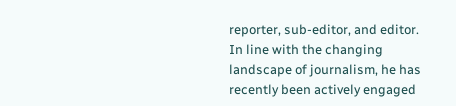reporter, sub-editor, and editor. In line with the changing landscape of journalism, he has recently been actively engaged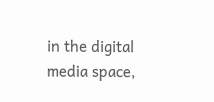in the digital media space,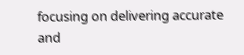focusing on delivering accurate and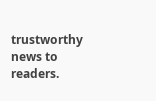trustworthy news to readers.